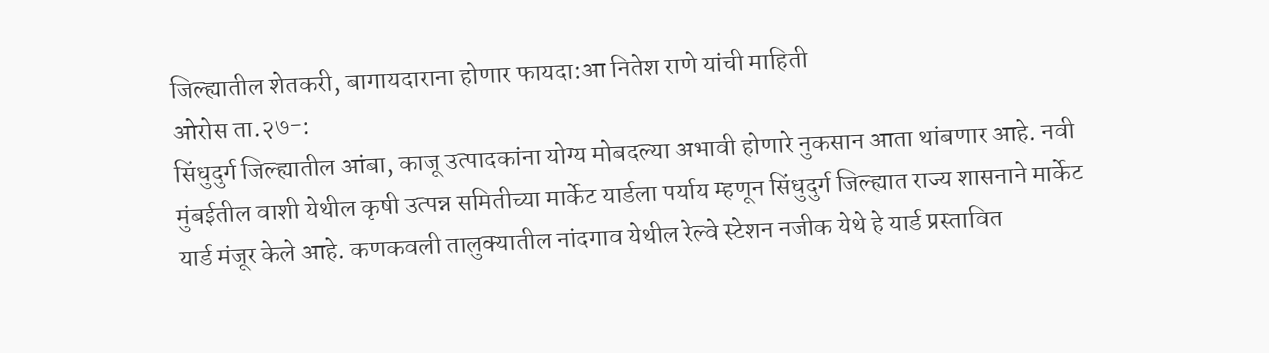जिल्ह्यातील शेतकरी, बागायदाराना होणार फायदा:आ नितेश राणे यांची माहिती
ओरोस ता.२७-:
सिंधुदुर्ग जिल्ह्यातील आंबा, काजू उत्पादकांना योग्य मोबदल्या अभावी होणारे नुकसान आता थांबणार आहे. नवी मुंबईतील वाशी येथील कृषी उत्पन्न समितीच्या मार्केट यार्डला पर्याय म्हणून सिंधुदुर्ग जिल्ह्यात राज्य शासनाने मार्केट यार्ड मंजूर केले आहे. कणकवली तालुक्यातील नांदगाव येथील रेल्वे स्टेशन नजीक येथे हे यार्ड प्रस्तावित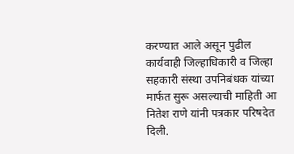करण्यात आले असून पुढील कार्यवाही जिल्हाधिकारी व जिल्हा सहकारी संस्था उपनिबंधक यांच्या मार्फत सुरू असल्याची माहिती आ नितेश राणे यांनी पत्रकार परिषदेत दिली.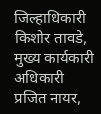जिल्हाधिकारी किशोर तावडे, मुख्य कार्यकारी अधिकारी प्रजित नायर,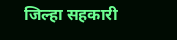जिल्हा सहकारी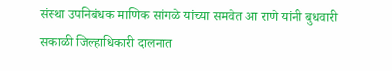संस्था उपनिबंधक माणिक सांगळे यांच्या समवेत आ राणे यांनी बुधवारी सकाळी जिल्हाधिकारी दालनात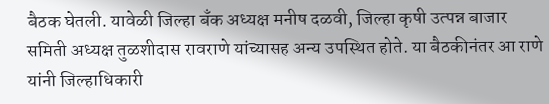बैठक घेतली. यावेळी जिल्हा बँक अध्यक्ष मनीष दळवी, जिल्हा कृषी उत्पन्न बाजार समिती अध्यक्ष तुळशीदास रावराणे यांच्यासह अन्य उपस्थित होते. या बैठकीनंतर आ राणे यांनी जिल्हाधिकारी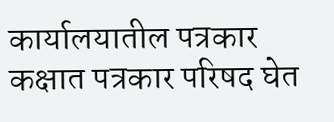कार्यालयातील पत्रकार कक्षात पत्रकार परिषद घेत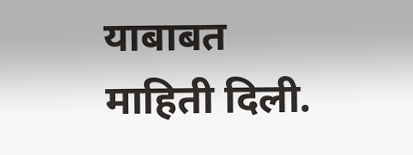याबाबत माहिती दिली.